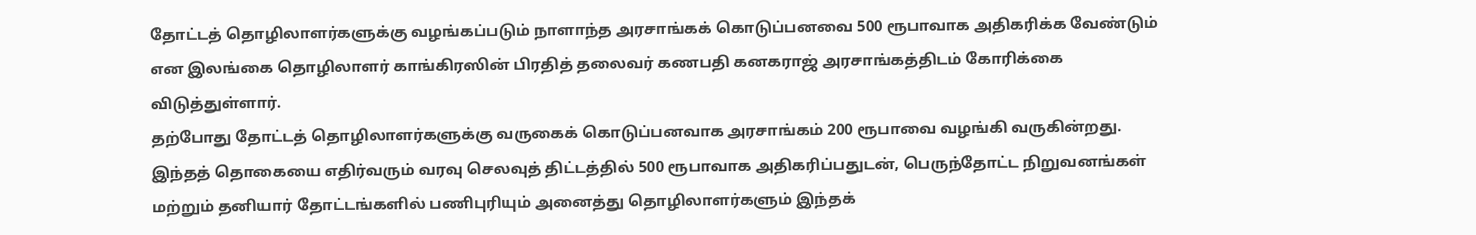தோட்டத் தொழிலாளர்களுக்கு வழங்கப்படும் நாளாந்த அரசாங்கக் கொடுப்பனவை 500 ரூபாவாக அதிகரிக்க வேண்டும் என இலங்கை தொழிலாளர் காங்கிரஸின் பிரதித் தலைவர் கணபதி கனகராஜ் அரசாங்கத்திடம் கோரிக்கை விடுத்துள்ளார்.
தற்போது தோட்டத் தொழிலாளர்களுக்கு வருகைக் கொடுப்பனவாக அரசாங்கம் 200 ரூபாவை வழங்கி வருகின்றது.
இந்தத் தொகையை எதிர்வரும் வரவு செலவுத் திட்டத்தில் 500 ரூபாவாக அதிகரிப்பதுடன், பெருந்தோட்ட நிறுவனங்கள் மற்றும் தனியார் தோட்டங்களில் பணிபுரியும் அனைத்து தொழிலாளர்களும் இந்தக்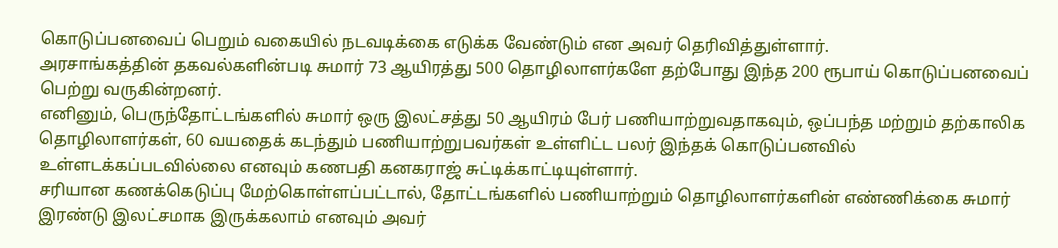கொடுப்பனவைப் பெறும் வகையில் நடவடிக்கை எடுக்க வேண்டும் என அவர் தெரிவித்துள்ளார்.
அரசாங்கத்தின் தகவல்களின்படி சுமார் 73 ஆயிரத்து 500 தொழிலாளர்களே தற்போது இந்த 200 ரூபாய் கொடுப்பனவைப் பெற்று வருகின்றனர்.
எனினும், பெருந்தோட்டங்களில் சுமார் ஒரு இலட்சத்து 50 ஆயிரம் பேர் பணியாற்றுவதாகவும், ஒப்பந்த மற்றும் தற்காலிக தொழிலாளர்கள், 60 வயதைக் கடந்தும் பணியாற்றுபவர்கள் உள்ளிட்ட பலர் இந்தக் கொடுப்பனவில் உள்ளடக்கப்படவில்லை எனவும் கணபதி கனகராஜ் சுட்டிக்காட்டியுள்ளார்.
சரியான கணக்கெடுப்பு மேற்கொள்ளப்பட்டால், தோட்டங்களில் பணியாற்றும் தொழிலாளர்களின் எண்ணிக்கை சுமார் இரண்டு இலட்சமாக இருக்கலாம் எனவும் அவர்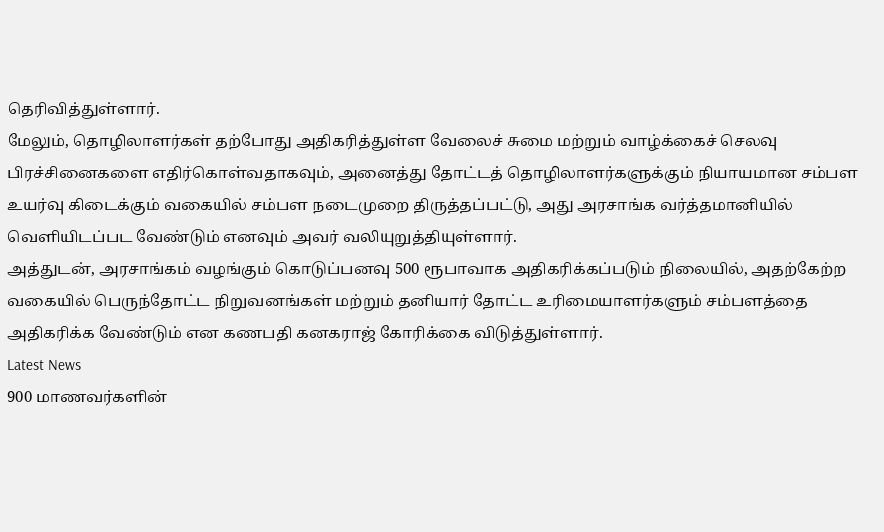தெரிவித்துள்ளார்.
மேலும், தொழிலாளர்கள் தற்போது அதிகரித்துள்ள வேலைச் சுமை மற்றும் வாழ்க்கைச் செலவு பிரச்சினைகளை எதிர்கொள்வதாகவும், அனைத்து தோட்டத் தொழிலாளர்களுக்கும் நியாயமான சம்பள உயர்வு கிடைக்கும் வகையில் சம்பள நடைமுறை திருத்தப்பட்டு, அது அரசாங்க வர்த்தமானியில் வெளியிடப்பட வேண்டும் எனவும் அவர் வலியுறுத்தியுள்ளார்.
அத்துடன், அரசாங்கம் வழங்கும் கொடுப்பனவு 500 ரூபாவாக அதிகரிக்கப்படும் நிலையில், அதற்கேற்ற வகையில் பெருந்தோட்ட நிறுவனங்கள் மற்றும் தனியார் தோட்ட உரிமையாளர்களும் சம்பளத்தை அதிகரிக்க வேண்டும் என கணபதி கனகராஜ் கோரிக்கை விடுத்துள்ளார்.
Latest News
900 மாணவர்களின்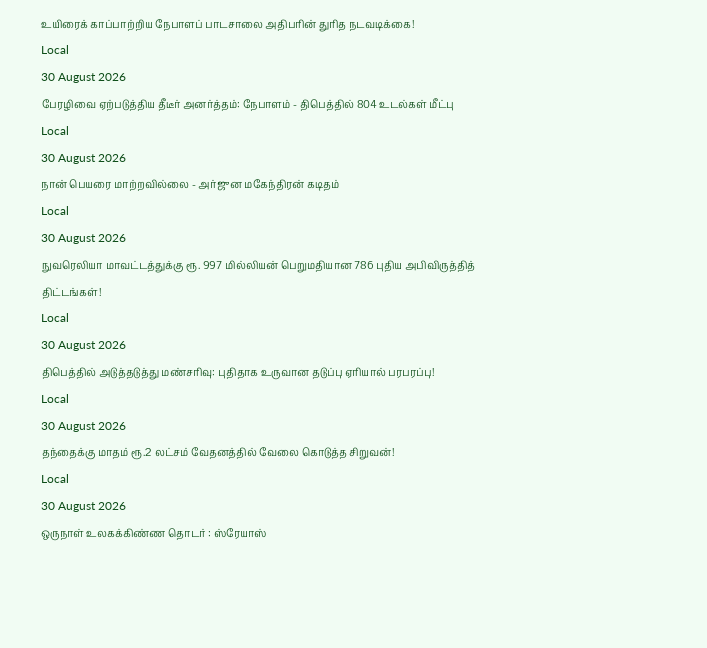உயிரைக் காப்பாற்றிய நேபாளப் பாடசாலை அதிபரின் துரித நடவடிக்கை!
Local
30 August 2026
பேரழிவை ஏற்படுத்திய தீடீர் அனர்த்தம்: நேபாளம் - திபெத்தில் 804 உடல்கள் மீட்பு
Local
30 August 2026
நான் பெயரை மாற்றவில்லை - அர்ஜுன மகேந்திரன் கடிதம்
Local
30 August 2026
நுவரெலியா மாவட்டத்துக்கு ரூ. 997 மில்லியன் பெறுமதியான 786 புதிய அபிவிருத்தித் திட்டங்கள்!
Local
30 August 2026
திபெத்தில் அடுத்தடுத்து மண்சரிவு: புதிதாக உருவான தடுப்பு ஏரியால் பரபரப்பு!
Local
30 August 2026
தந்தைக்கு மாதம் ரூ.2 லட்சம் வேதனத்தில் வேலை கொடுத்த சிறுவன்!
Local
30 August 2026
ஒருநாள் உலகக்கிண்ண தொடர் : ஸ்ரேயாஸ்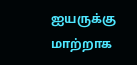ஐயருக்கு மாற்றாக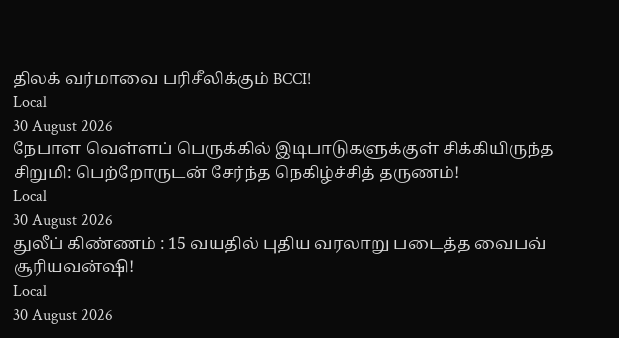திலக் வர்மாவை பரிசீலிக்கும் BCCI!
Local
30 August 2026
நேபாள வெள்ளப் பெருக்கில் இடிபாடுகளுக்குள் சிக்கியிருந்த சிறுமி: பெற்றோருடன் சேர்ந்த நெகிழ்ச்சித் தருணம்!
Local
30 August 2026
துலீப் கிண்ணம் : 15 வயதில் புதிய வரலாறு படைத்த வைபவ் சூரியவன்ஷி!
Local
30 August 2026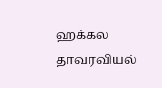ஹக்கல தாவரவியல்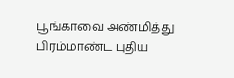பூங்காவை அண்மித்து பிரம்மாண்ட புதிய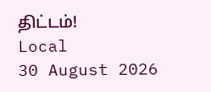திட்டம்!
Local
30 August 2026